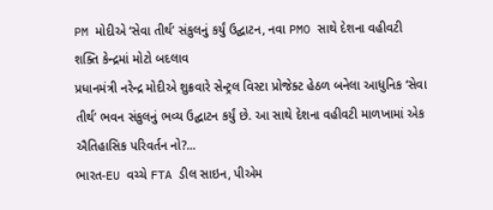PM મોદીએ ‘સેવા તીર્થ’ સંકુલનું કર્યું ઉદ્ઘાટન, નવા PMO સાથે દેશના વહીવટી શક્તિ કેન્દ્રમાં મોટો બદલાવ
પ્રધાનમંત્રી નરેન્દ્ર મોદીએ શુક્રવારે સેન્ટ્રલ વિસ્ટા પ્રોજેક્ટ હેઠળ બનેલા આધુનિક ‘સેવા તીર્થ’ ભવન સંકુલનું ભવ્ય ઉદ્ઘાટન કર્યું છે. આ સાથે દેશના વહીવટી માળખામાં એક ઐતિહાસિક પરિવર્તન નો?...
ભારત-EU વચ્ચે FTA ડીલ સાઇન, પીએમ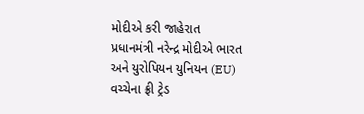મોદીએ કરી જાહેરાત
પ્રધાનમંત્રી નરેન્દ્ર મોદીએ ભારત અને યુરોપિયન યુનિયન (EU) વચ્ચેના ફ્રી ટ્રેડ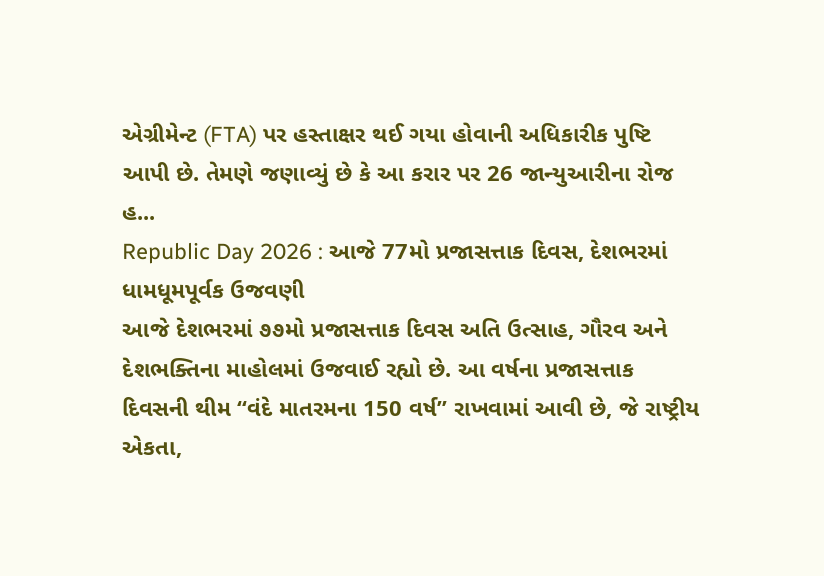એગ્રીમેન્ટ (FTA) પર હસ્તાક્ષર થઈ ગયા હોવાની અધિકારીક પુષ્ટિ આપી છે. તેમણે જણાવ્યું છે કે આ કરાર પર 26 જાન્યુઆરીના રોજ હ...
Republic Day 2026 : આજે 77મો પ્રજાસત્તાક દિવસ, દેશભરમાં ધામધૂમપૂર્વક ઉજવણી
આજે દેશભરમાં ૭૭મો પ્રજાસત્તાક દિવસ અતિ ઉત્સાહ, ગૌરવ અને દેશભક્તિના માહોલમાં ઉજવાઈ રહ્યો છે. આ વર્ષના પ્રજાસત્તાક દિવસની થીમ “વંદે માતરમના 150 વર્ષ” રાખવામાં આવી છે, જે રાષ્ટ્રીય એકતા,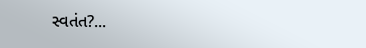સ્વતંત?...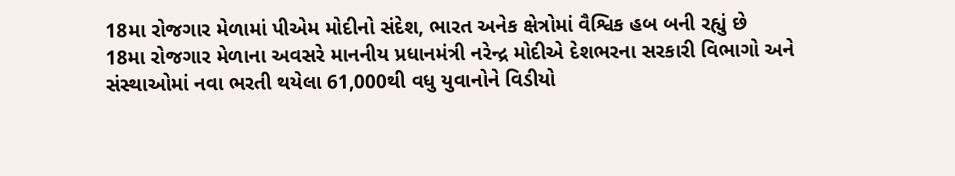18મા રોજગાર મેળામાં પીએમ મોદીનો સંદેશ, ભારત અનેક ક્ષેત્રોમાં વૈશ્વિક હબ બની રહ્યું છે
18મા રોજગાર મેળાના અવસરે માનનીય પ્રધાનમંત્રી નરેન્દ્ર મોદીએ દેશભરના સરકારી વિભાગો અને સંસ્થાઓમાં નવા ભરતી થયેલા 61,000થી વધુ યુવાનોને વિડીયો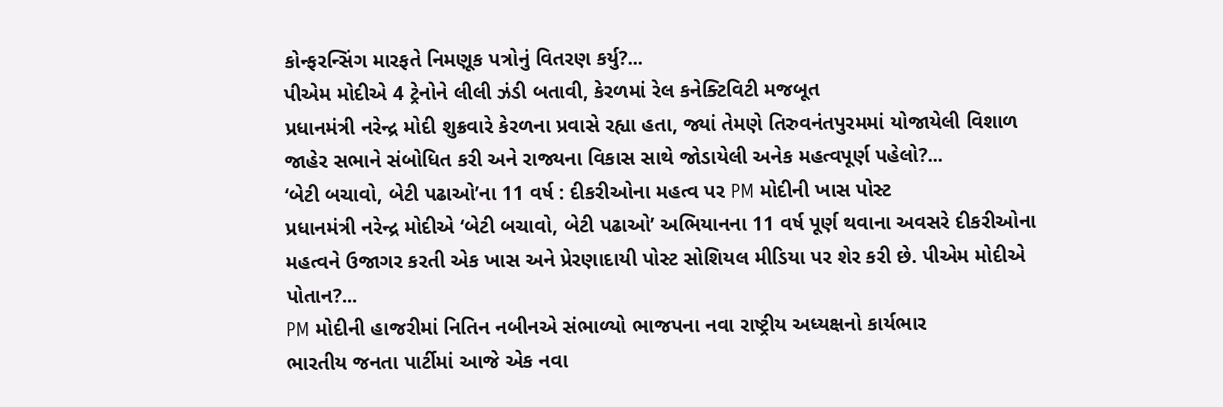કોન્ફરન્સિંગ મારફતે નિમણૂક પત્રોનું વિતરણ કર્યુ?...
પીએમ મોદીએ 4 ટ્રેનોને લીલી ઝંડી બતાવી, કેરળમાં રેલ કનેક્ટિવિટી મજબૂત
પ્રધાનમંત્રી નરેન્દ્ર મોદી શુક્રવારે કેરળના પ્રવાસે રહ્યા હતા, જ્યાં તેમણે તિરુવનંતપુરમમાં યોજાયેલી વિશાળ જાહેર સભાને સંબોધિત કરી અને રાજ્યના વિકાસ સાથે જોડાયેલી અનેક મહત્વપૂર્ણ પહેલો?...
‘બેટી બચાવો, બેટી પઢાઓ’ના 11 વર્ષ : દીકરીઓના મહત્વ પર PM મોદીની ખાસ પોસ્ટ
પ્રધાનમંત્રી નરેન્દ્ર મોદીએ ‘બેટી બચાવો, બેટી પઢાઓ’ અભિયાનના 11 વર્ષ પૂર્ણ થવાના અવસરે દીકરીઓના મહત્વને ઉજાગર કરતી એક ખાસ અને પ્રેરણાદાયી પોસ્ટ સોશિયલ મીડિયા પર શેર કરી છે. પીએમ મોદીએ પોતાન?...
PM મોદીની હાજરીમાં નિતિન નબીનએ સંભાળ્યો ભાજપના નવા રાષ્ટ્રીય અધ્યક્ષનો કાર્યભાર
ભારતીય જનતા પાર્ટીમાં આજે એક નવા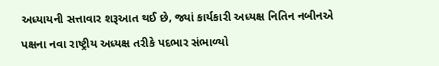અધ્યાયની સત્તાવાર શરૂઆત થઈ છે, જ્યાં કાર્યકારી અધ્યક્ષ નિતિન નબીનએ પક્ષના નવા રાષ્ટ્રીય અધ્યક્ષ તરીકે પદભાર સંભાળ્યો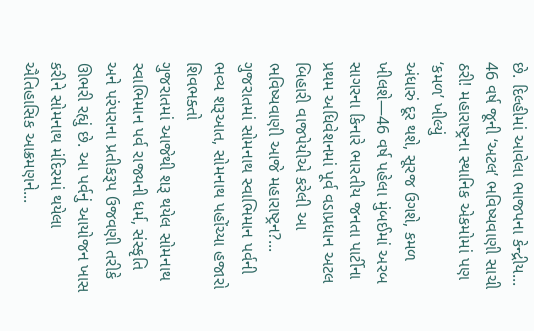છે. દિલ્હીમાં આવેલા ભાજપના કેન્દ્રીય...
46 વર્ષ જૂની ‘અટલ’ ભવિષ્યવાણી સાચી ઠરી! મહારાષ્ટ્રના સ્થાનિક એકમોમાં પણ ‘કમળ’ ખીલ્યું
અંધારું દૂર થશે, સૂરજ ઉગશે, કમળ ખીલશે—46 વર્ષ પહેલા મુંબઈમાં અરબ સાગરના કિનારે ભારતીય જનતા પાર્ટીના પ્રથમ અધિવેશનમાં પૂર્વ વડાપ્રધાન અટલ બિહારી વાજપેયીએ કરેલી આ ભવિષ્યવાણી આજે મહારાષ્ટ્રન?...
ગુજરાતમાં સોમનાથ સ્વાભિમાન પર્વની ભવ્ય શરૂઆત, સોમનાથ પહોંચ્યા હજારો શિવભક્તો
ગુજરાતમાં આજેથી શરૂ થયેલ સોમનાથ સ્વાભિમાન પર્વ રાજ્યની ધર્મ, સંસ્કૃતિ અને પરંપરાના પ્રતીકરૂપ ઉજવણી તરીકે ઊભરી રહ્યું છે. આ પર્વનું આયોજન ખાસ કરીને સોમનાથ મંદિરમાં થયેલા ઐતિહાસિક આક્રમણને...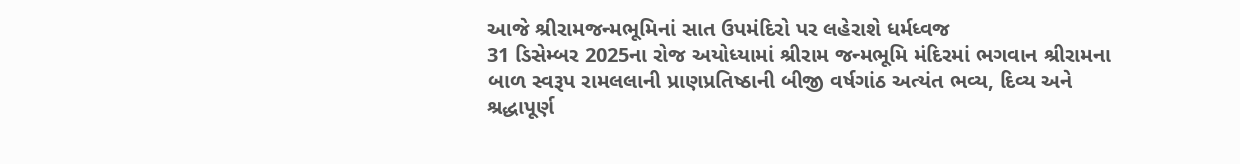આજે શ્રીરામજન્મભૂમિનાં સાત ઉપમંદિરો પર લહેરાશે ધર્મધ્વજ
31 ડિસેમ્બર 2025ના રોજ અયોધ્યામાં શ્રીરામ જન્મભૂમિ મંદિરમાં ભગવાન શ્રીરામના બાળ સ્વરૂપ રામલલાની પ્રાણપ્રતિષ્ઠાની બીજી વર્ષગાંઠ અત્યંત ભવ્ય, દિવ્ય અને શ્રદ્ધાપૂર્ણ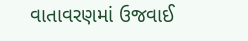વાતાવરણમાં ઉજવાઈ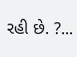રહી છે. ?...